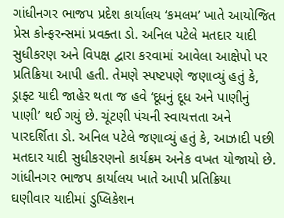ગાંધીનગર ભાજપ પ્રદેશ કાર્યાલય ‘કમલમ’ ખાતે આયોજિત પ્રેસ કોન્ફરન્સમાં પ્રવક્તા ડો. અનિલ પટેલે મતદાર યાદી સુધીકરણ અને વિપક્ષ દ્વારા કરવામાં આવેલા આક્ષેપો પર પ્રતિક્રિયા આપી હતી. તેમણે સ્પષ્ટપણે જણાવ્યું હતું કે, ડ્રાફ્ટ યાદી જાહેર થતા જ હવે ‘દૂધનું દૂધ અને પાણીનું પાણી’ થઈ ગયું છે. ચૂંટણી પંચની સ્વાયત્તતા અને પારદર્શિતા ડો. અનિલ પટેલે જણાવ્યું હતું કે, આઝાદી પછી મતદાર યાદી સુધીકરણનો કાર્યક્રમ અનેક વખત યોજાયો છે.
ગાંધીનગર ભાજપ કાર્યાલય ખાતે આપી પ્રતિક્રિયા
ઘણીવાર યાદીમાં ડુપ્લિકેશન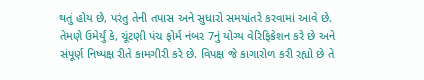થતું હોય છે, પરંતુ તેની તપાસ અને સુધારો સમયાંતરે કરવામાં આવે છે. તેમણે ઉમેર્યું કે, ચૂંટણી પંચ ફોર્મ નંબર 7નું યોગ્ય વેરિફિકેશન કરે છે અને સંપૂર્ણ નિષ્પક્ષ રીતે કામગીરી કરે છે. વિપક્ષ જે કાગારોળ કરી રહ્યો છે તે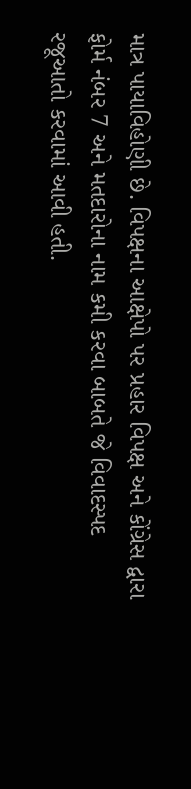માત્ર પાયાવિહોણી છે. વિપક્ષના આક્ષેપો પર પ્રહાર વિપક્ષ અને કોંગ્રેસ દ્વારા ફોર્મ નંબર 7 અને મતદારોના નામ કમી કરવા બાબતે જે વિવાદસ્પદ રજૂઆતો કરવામાં આવી હતી.